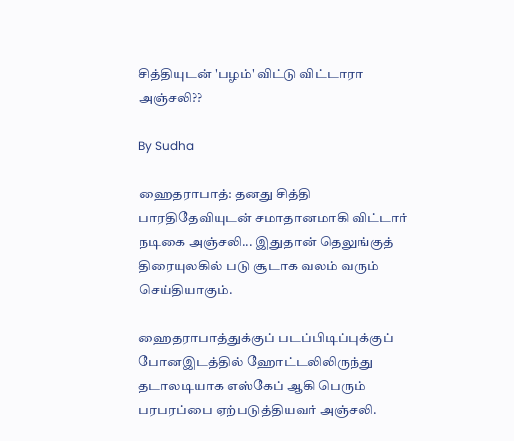சித்தியுடன் 'பழம்' விட்டு விட்டாரா அஞ்சலி??

By Sudha

ஹைதராபாத்: தனது சித்தி பாரதிதேவியுடன் சமாதானமாகி விட்டார் நடிகை அஞ்சலி... இதுதான் தெலுங்குத் திரையுலகில் படு சூடாக வலம் வரும் செய்தியாகும்.

ஹைதராபாத்துக்குப் படப்பிடிப்புக்குப் போனஇடத்தில் ஹோட்டலிலிருந்து தடாலடியாக எஸ்கேப் ஆகி பெரும் பரபரப்பை ஏற்படுத்தியவர் அஞ்சலி.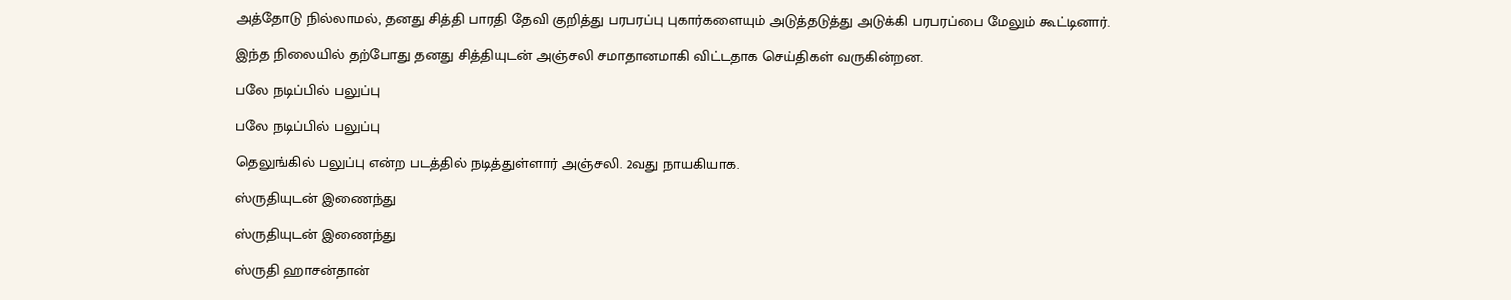அத்தோடு நில்லாமல், தனது சித்தி பாரதி தேவி குறித்து பரபரப்பு புகார்களையும் அடுத்தடுத்து அடுக்கி பரபரப்பை மேலும் கூட்டினார்.

இந்த நிலையில் தற்போது தனது சித்தியுடன் அஞ்சலி சமாதானமாகி விட்டதாக செய்திகள் வருகின்றன.

பலே நடிப்பில் பலுப்பு

பலே நடிப்பில் பலுப்பு

தெலுங்கில் பலுப்பு என்ற படத்தில் நடித்துள்ளார் அஞ்சலி. 2வது நாயகியாக.

ஸ்ருதியுடன் இணைந்து

ஸ்ருதியுடன் இணைந்து

ஸ்ருதி ஹாசன்தான்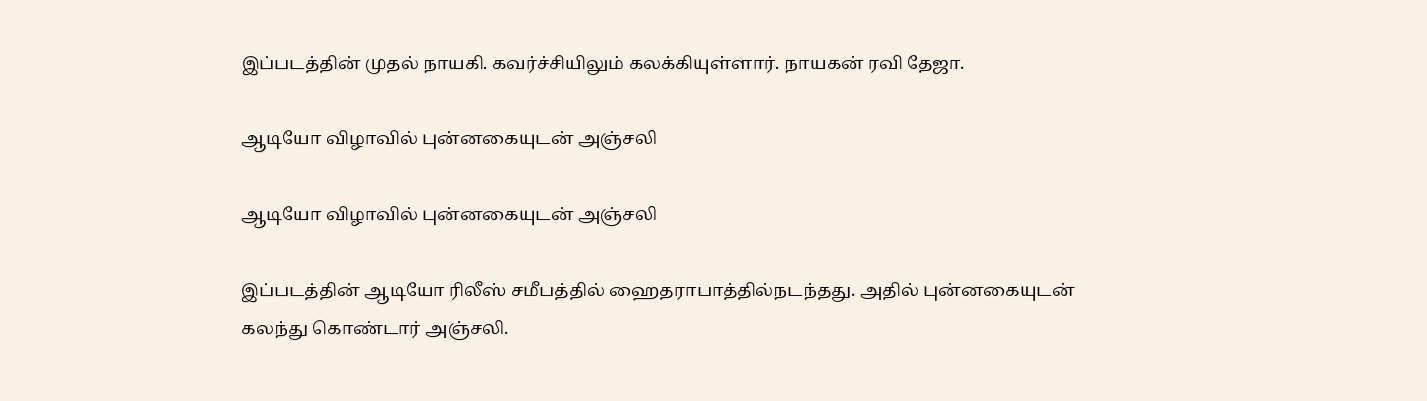இப்படத்தின் முதல் நாயகி. கவர்ச்சியிலும் கலக்கியுள்ளார். நாயகன் ரவி தேஜா.

ஆடியோ விழாவில் புன்னகையுடன் அஞ்சலி

ஆடியோ விழாவில் புன்னகையுடன் அஞ்சலி

இப்படத்தின் ஆடியோ ரிலீஸ் சமீபத்தில் ஹைதராபாத்தில்நடந்தது. அதில் புன்னகையுடன் கலந்து கொண்டார் அஞ்சலி.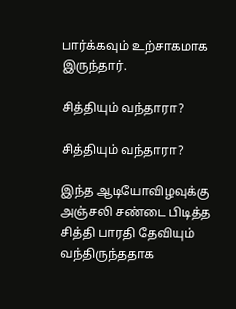பார்க்கவும் உற்சாகமாக இருந்தார்.

சித்தியும் வந்தாரா?

சித்தியும் வந்தாரா?

இந்த ஆடியோவிழவுக்கு அஞ்சலி சண்டை பிடித்த சித்தி பாரதி தேவியும் வந்திருந்ததாக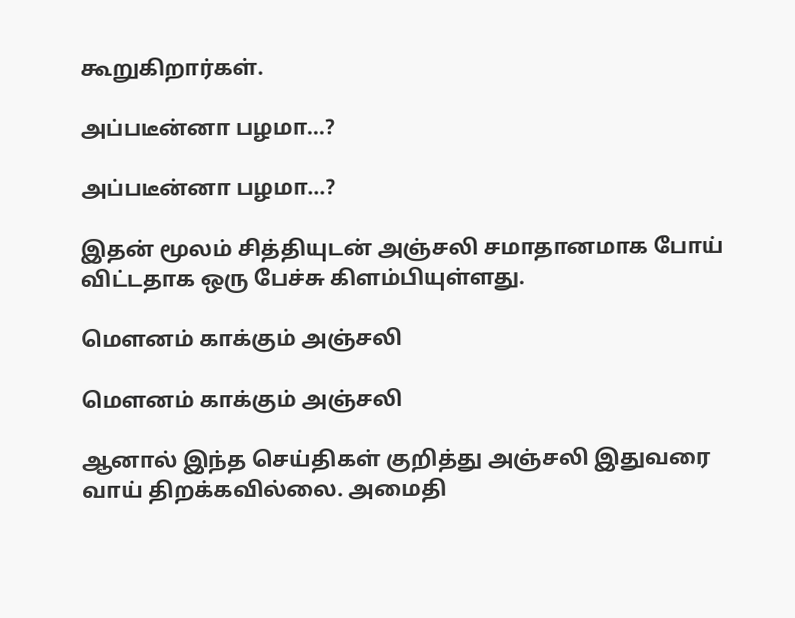கூறுகிறார்கள்.

அப்படீன்னா பழமா...?

அப்படீன்னா பழமா...?

இதன் மூலம் சித்தியுடன் அஞ்சலி சமாதானமாக போய் விட்டதாக ஒரு பேச்சு கிளம்பியுள்ளது.

மெளனம் காக்கும் அஞ்சலி

மெளனம் காக்கும் அஞ்சலி

ஆனால் இந்த செய்திகள் குறித்து அஞ்சலி இதுவரை வாய் திறக்கவில்லை. அமைதி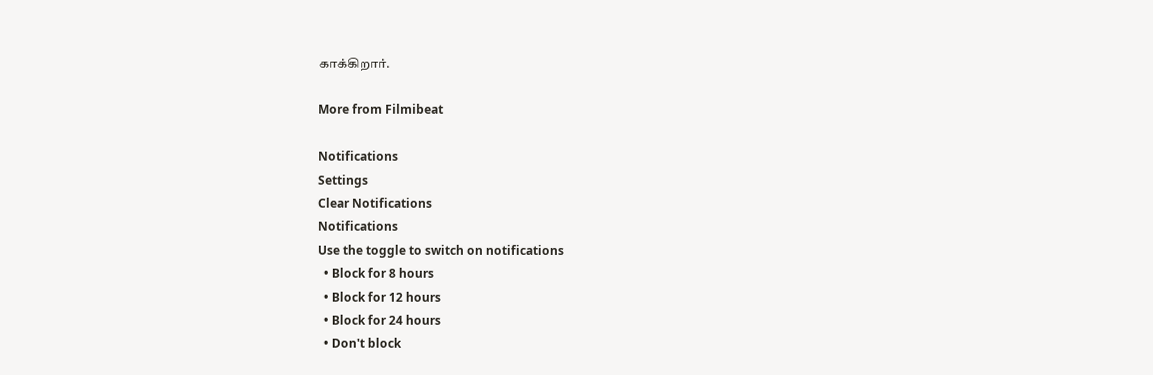காக்கிறார்.

More from Filmibeat

Notifications
Settings
Clear Notifications
Notifications
Use the toggle to switch on notifications
  • Block for 8 hours
  • Block for 12 hours
  • Block for 24 hours
  • Don't block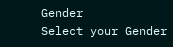Gender
Select your Gender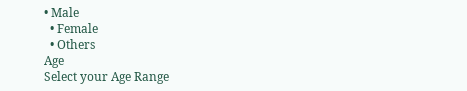• Male
  • Female
  • Others
Age
Select your Age Range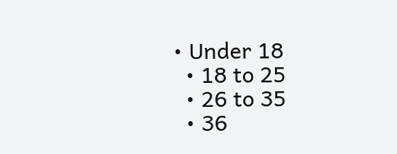• Under 18
  • 18 to 25
  • 26 to 35
  • 36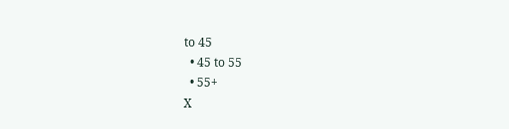to 45
  • 45 to 55
  • 55+
X